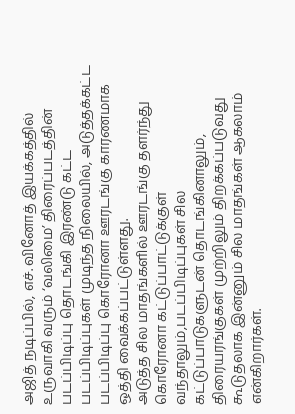அஜித் நடிப்பில், எச். வினோத் இயக்கத்தில் உருவாகி வரும் ‘வலிமை’ திரைப்படத்தின் படப்பிடிப்பு தொடங்கி இரண்டு கட்ட படப்பிடிப்புகள் முடிந்த நிலையில், அடுத்தக்கட்ட படப்பிடிப்பு கொரோனா ஊரடங்கு காரணமாக ஒத்தி வைக்கப்பட்டுள்ளது.
அடுத்த சில மாதங்களில் ஊரடங்கு தளர்ந்து கொரோனா கட்டுப்பாட்டுக்குள் வந்தாலும்,படப்பிடிப்புகள் சில கட்டுப்பாடுகளுடன் தொடங்கினாலும், திரையரங்குகள் முற்றிலும் திறக்கப்படுவது கூடுதலாக இன்னும் சில மாதங்கள் ஆகலாம் என்கிறார்கள்.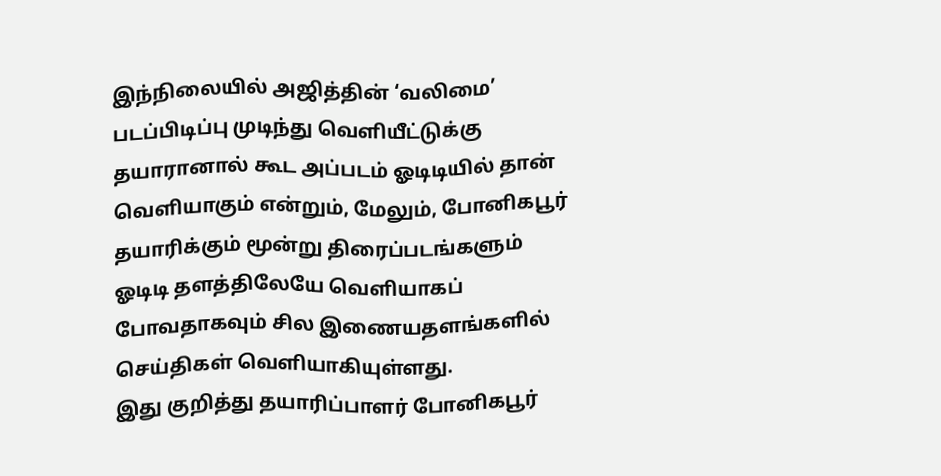இந்நிலையில் அஜித்தின் ‘வலிமை’ படப்பிடிப்பு முடிந்து வெளியீட்டுக்கு தயாரானால் கூட அப்படம் ஓடிடியில் தான் வெளியாகும் என்றும், மேலும், போனிகபூர் தயாரிக்கும் மூன்று திரைப்படங்களும் ஓடிடி தளத்திலேயே வெளியாகப் போவதாகவும் சில இணையதளங்களில் செய்திகள் வெளியாகியுள்ளது.
இது குறித்து தயாரிப்பாளர் போனிகபூர்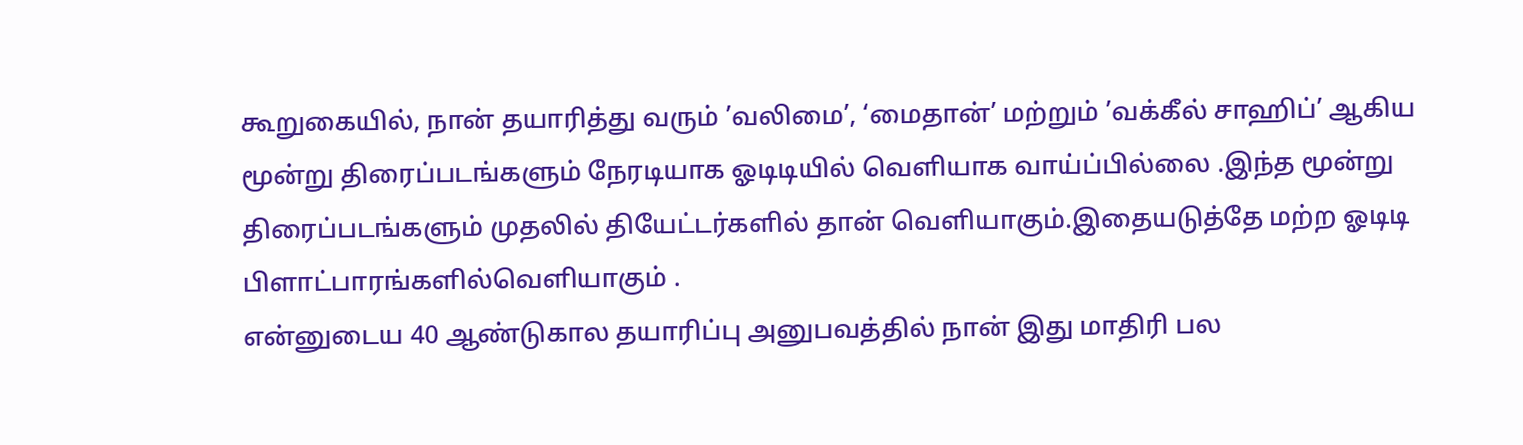கூறுகையில், நான் தயாரித்து வரும் ’வலிமை’, ‘மைதான்’ மற்றும் ’வக்கீல் சாஹிப்’ ஆகிய மூன்று திரைப்படங்களும் நேரடியாக ஓடிடியில் வெளியாக வாய்ப்பில்லை .இந்த மூன்று திரைப்படங்களும் முதலில் தியேட்டர்களில் தான் வெளியாகும்.இதையடுத்தே மற்ற ஓடிடி பிளாட்பாரங்களில்வெளியாகும் .
என்னுடைய 40 ஆண்டுகால தயாரிப்பு அனுபவத்தில் நான் இது மாதிரி பல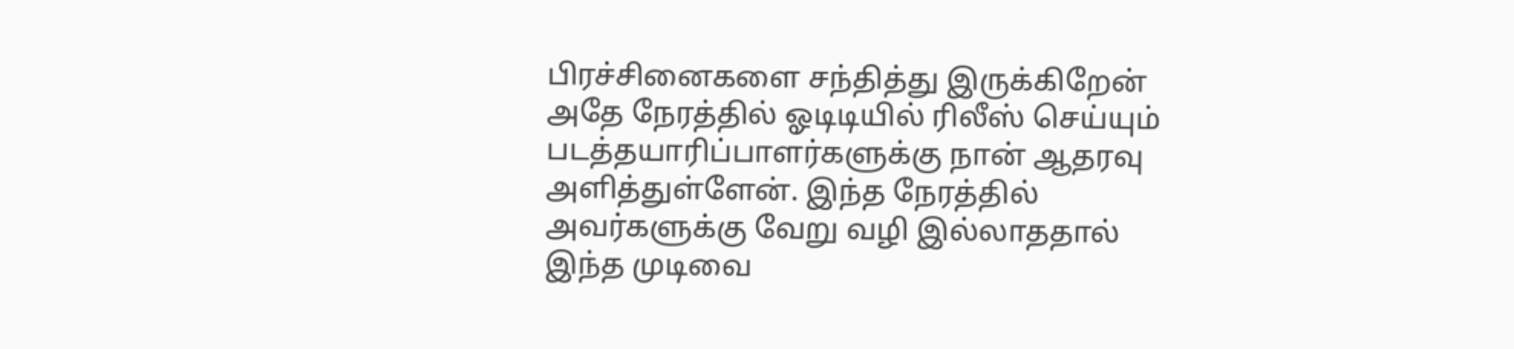பிரச்சினைகளை சந்தித்து இருக்கிறேன் அதே நேரத்தில் ஓடிடியில் ரிலீஸ் செய்யும் படத்தயாரிப்பாளர்களுக்கு நான் ஆதரவு அளித்துள்ளேன். இந்த நேரத்தில் அவர்களுக்கு வேறு வழி இல்லாததால் இந்த முடிவை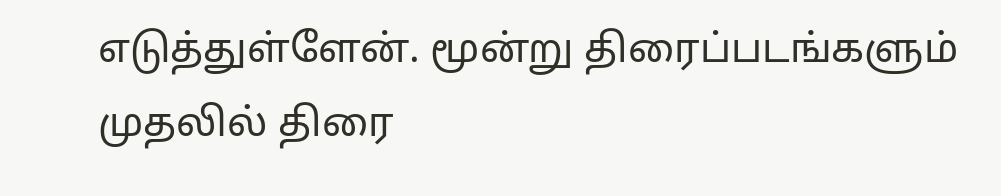எடுத்துள்ளேன். மூன்று திரைப்படங்களும் முதலில் திரை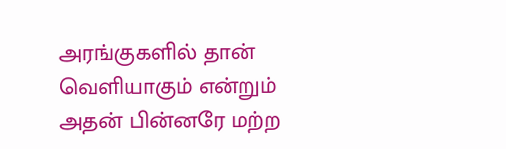அரங்குகளில் தான் வெளியாகும் என்றும் அதன் பின்னரே மற்ற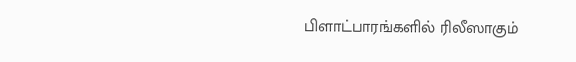பிளாட்பாரங்களில் ரிலீஸாகும்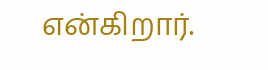என்கிறார்.